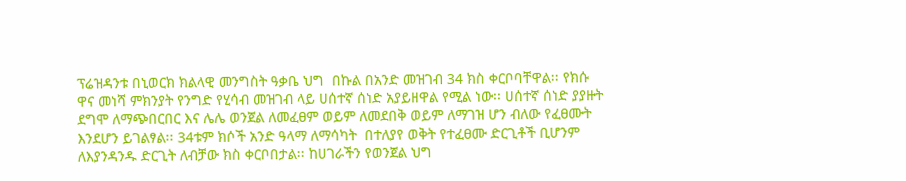ፕሬዝዳንቱ በኒወርክ ክልላዊ መንግስት ዓቃቤ ህግ  በኩል በአንድ መዝገብ 34 ክስ ቀርቦባቸዋል፡፡ የክሱ ዋና መነሻ ምክንያት የንግድ የሂሳብ መዝገብ ላይ ሀሰተኛ ሰነድ አያይዘዋል የሚል ነው፡፡ ሀሰተኛ ሰነድ ያያዙት ደግሞ ለማጭበርበር እና ሌሌ ወንጀል ለመፈፀም ወይም ለመደበቅ ወይም ለማገዝ ሆን ብለው የፈፀሙት እንደሆን ይገልፃል፡፡ 34ቱም ክሶች አንድ ዓላማ ለማሳካት  በተለያየ ወቅት የተፈፀሙ ድርጊቶች ቢሆንም ለእያንዳንዱ ድርጊት ለብቻው ክስ ቀርቦበታል፡፡ ከሀገራችን የወንጀል ህግ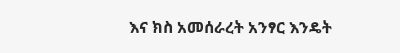እና ክስ አመሰራረት አንፃር እንዴት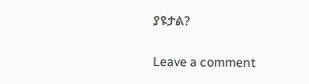ያዩታል?

Leave a comment